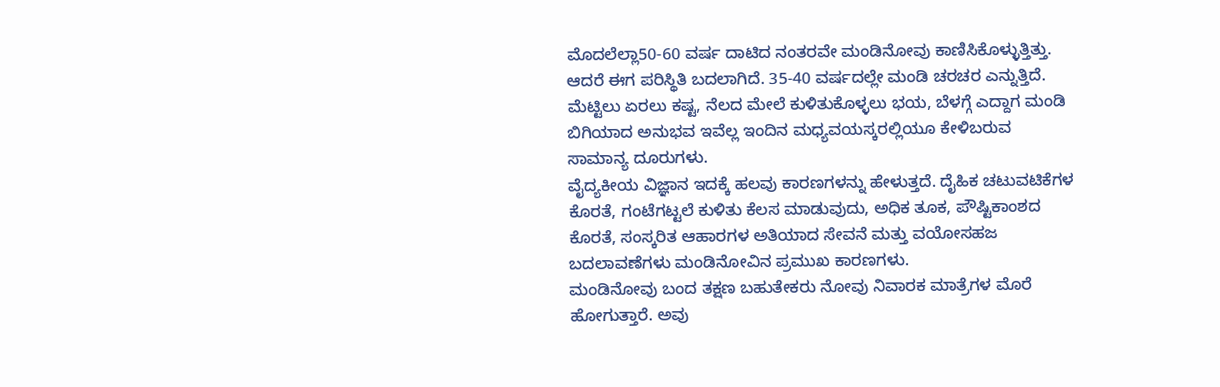ಮೊದಲೆಲ್ಲಾ50-60 ವರ್ಷ ದಾಟಿದ ನಂತರವೇ ಮಂಡಿನೋವು ಕಾಣಿಸಿಕೊಳ್ಳುತ್ತಿತ್ತು. ಆದರೆ ಈಗ ಪರಿಸ್ಥಿತಿ ಬದಲಾಗಿದೆ. 35-40 ವರ್ಷದಲ್ಲೇ ಮಂಡಿ ಚರಚರ ಎನ್ನುತ್ತಿದೆ. ಮೆಟ್ಟಿಲು ಏರಲು ಕಷ್ಟ, ನೆಲದ ಮೇಲೆ ಕುಳಿತುಕೊಳ್ಳಲು ಭಯ, ಬೆಳಗ್ಗೆ ಎದ್ದಾಗ ಮಂಡಿ ಬಿಗಿಯಾದ ಅನುಭವ ಇವೆಲ್ಲ ಇಂದಿನ ಮಧ್ಯವಯಸ್ಕರಲ್ಲಿಯೂ ಕೇಳಿಬರುವ ಸಾಮಾನ್ಯ ದೂರುಗಳು.
ವೈದ್ಯಕೀಯ ವಿಜ್ಞಾನ ಇದಕ್ಕೆ ಹಲವು ಕಾರಣಗಳನ್ನು ಹೇಳುತ್ತದೆ. ದೈಹಿಕ ಚಟುವಟಿಕೆಗಳ ಕೊರತೆ, ಗಂಟೆಗಟ್ಟಲೆ ಕುಳಿತು ಕೆಲಸ ಮಾಡುವುದು, ಅಧಿಕ ತೂಕ, ಪೌಷ್ಟಿಕಾಂಶದ ಕೊರತೆ, ಸಂಸ್ಕರಿತ ಆಹಾರಗಳ ಅತಿಯಾದ ಸೇವನೆ ಮತ್ತು ವಯೋಸಹಜ ಬದಲಾವಣೆಗಳು ಮಂಡಿನೋವಿನ ಪ್ರಮುಖ ಕಾರಣಗಳು.
ಮಂಡಿನೋವು ಬಂದ ತಕ್ಷಣ ಬಹುತೇಕರು ನೋವು ನಿವಾರಕ ಮಾತ್ರೆಗಳ ಮೊರೆ ಹೋಗುತ್ತಾರೆ. ಅವು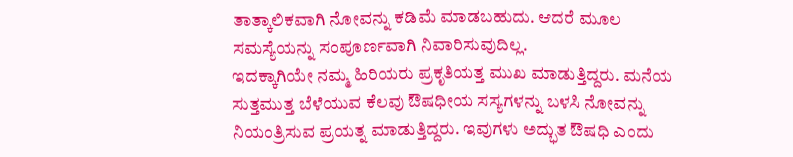ತಾತ್ಕಾಲಿಕವಾಗಿ ನೋವನ್ನು ಕಡಿಮೆ ಮಾಡಬಹುದು. ಆದರೆ ಮೂಲ ಸಮಸ್ಯೆಯನ್ನು ಸಂಪೂರ್ಣವಾಗಿ ನಿವಾರಿಸುವುದಿಲ್ಲ.
ಇದಕ್ಕಾಗಿಯೇ ನಮ್ಮ ಹಿರಿಯರು ಪ್ರಕೃತಿಯತ್ತ ಮುಖ ಮಾಡುತ್ತಿದ್ದರು. ಮನೆಯ ಸುತ್ತಮುತ್ತ ಬೆಳೆಯುವ ಕೆಲವು ಔಷಧೀಯ ಸಸ್ಯಗಳನ್ನು ಬಳಸಿ ನೋವನ್ನು ನಿಯಂತ್ರಿಸುವ ಪ್ರಯತ್ನ ಮಾಡುತ್ತಿದ್ದರು. ಇವುಗಳು ಅದ್ಭುತ ಔಷಧಿ ಎಂದು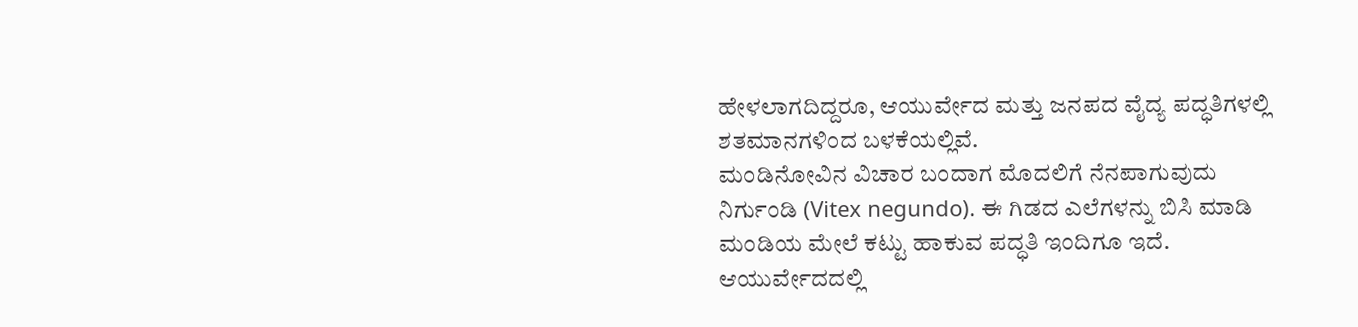ಹೇಳಲಾಗದಿದ್ದರೂ, ಆಯುರ್ವೇದ ಮತ್ತು ಜನಪದ ವೈದ್ಯ ಪದ್ಧತಿಗಳಲ್ಲಿ ಶತಮಾನಗಳಿಂದ ಬಳಕೆಯಲ್ಲಿವೆ.
ಮಂಡಿನೋವಿನ ವಿಚಾರ ಬಂದಾಗ ಮೊದಲಿಗೆ ನೆನಪಾಗುವುದು ನಿರ್ಗುಂಡಿ (Vitex negundo). ಈ ಗಿಡದ ಎಲೆಗಳನ್ನು ಬಿಸಿ ಮಾಡಿ ಮಂಡಿಯ ಮೇಲೆ ಕಟ್ಟು ಹಾಕುವ ಪದ್ಧತಿ ಇಂದಿಗೂ ಇದೆ. ಆಯುರ್ವೇದದಲ್ಲಿ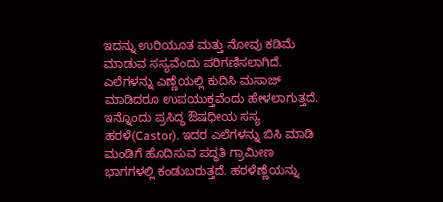ಇದನ್ನು ಉರಿಯೂತ ಮತ್ತು ನೋವು ಕಡಿಮೆ ಮಾಡುವ ಸಸ್ಯವೆಂದು ಪರಿಗಣಿಸಲಾಗಿದೆ. ಎಲೆಗಳನ್ನು ಎಣ್ಣೆಯಲ್ಲಿ ಕುದಿಸಿ ಮಸಾಜ್ ಮಾಡಿದರೂ ಉಪಯುಕ್ತವೆಂದು ಹೇಳಲಾಗುತ್ತದೆ.
ಇನ್ನೊಂದು ಪ್ರಸಿದ್ಧ ಔಷಧೀಯ ಸಸ್ಯ ಹರಳೆ(Castor). ಇದರ ಎಲೆಗಳನ್ನು ಬಿಸಿ ಮಾಡಿ ಮಂಡಿಗೆ ಹೊದಿಸುವ ಪದ್ಧತಿ ಗ್ರಾಮೀಣ ಭಾಗಗಳಲ್ಲಿ ಕಂಡುಬರುತ್ತದೆ. ಹರಳೆಣ್ಣೆಯನ್ನು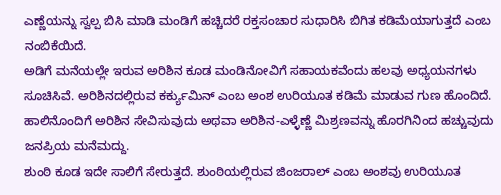ಎಣ್ಣೆಯನ್ನು ಸ್ವಲ್ಪ ಬಿಸಿ ಮಾಡಿ ಮಂಡಿಗೆ ಹಚ್ಚಿದರೆ ರಕ್ತಸಂಚಾರ ಸುಧಾರಿಸಿ ಬಿಗಿತ ಕಡಿಮೆಯಾಗುತ್ತದೆ ಎಂಬ ನಂಬಿಕೆಯಿದೆ.
ಅಡಿಗೆ ಮನೆಯಲ್ಲೇ ಇರುವ ಅರಿಶಿನ ಕೂಡ ಮಂಡಿನೋವಿಗೆ ಸಹಾಯಕವೆಂದು ಹಲವು ಅಧ್ಯಯನಗಳು ಸೂಚಿಸಿವೆ. ಅರಿಶಿನದಲ್ಲಿರುವ ಕರ್ಕ್ಯುಮಿನ್ ಎಂಬ ಅಂಶ ಉರಿಯೂತ ಕಡಿಮೆ ಮಾಡುವ ಗುಣ ಹೊಂದಿದೆ. ಹಾಲಿನೊಂದಿಗೆ ಅರಿಶಿನ ಸೇವಿಸುವುದು ಅಥವಾ ಅರಿಶಿನ-ಎಳ್ಳೆಣ್ಣೆ ಮಿಶ್ರಣವನ್ನು ಹೊರಗಿನಿಂದ ಹಚ್ಚುವುದು ಜನಪ್ರಿಯ ಮನೆಮದ್ದು.
ಶುಂಠಿ ಕೂಡ ಇದೇ ಸಾಲಿಗೆ ಸೇರುತ್ತದೆ. ಶುಂಠಿಯಲ್ಲಿರುವ ಜಿಂಜರಾಲ್ ಎಂಬ ಅಂಶವು ಉರಿಯೂತ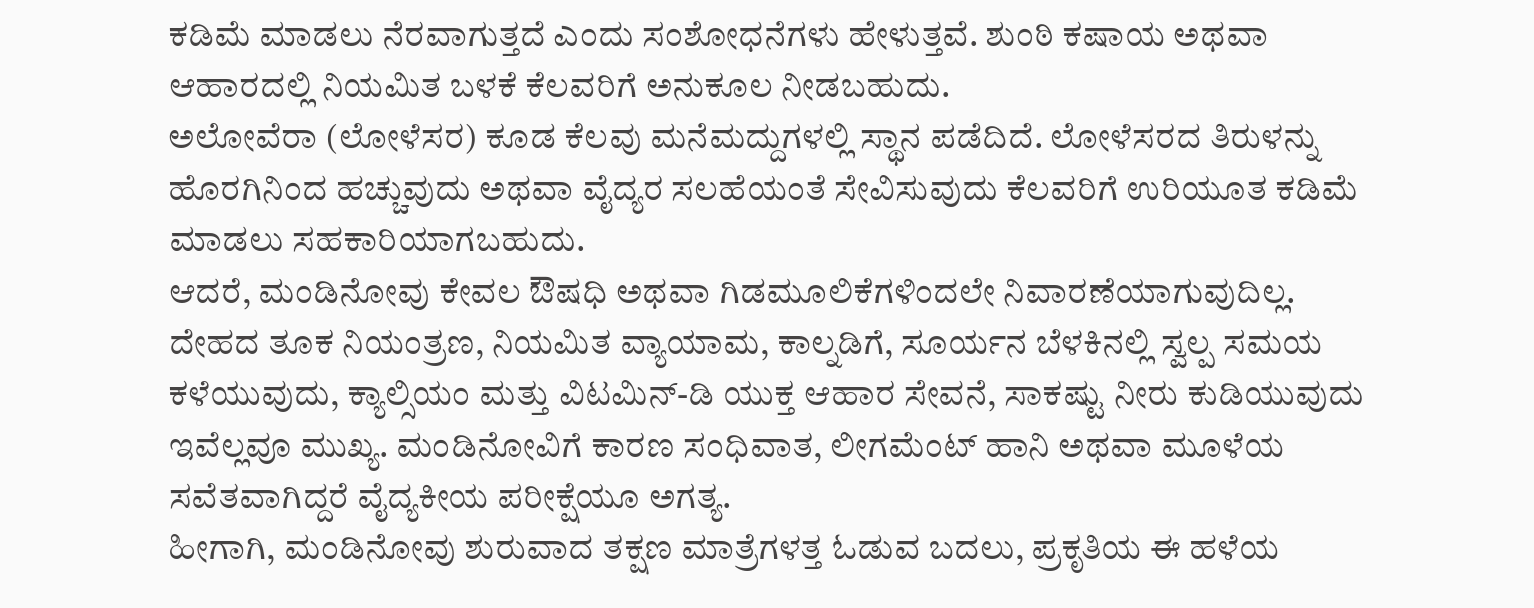ಕಡಿಮೆ ಮಾಡಲು ನೆರವಾಗುತ್ತದೆ ಎಂದು ಸಂಶೋಧನೆಗಳು ಹೇಳುತ್ತವೆ. ಶುಂಠಿ ಕಷಾಯ ಅಥವಾ ಆಹಾರದಲ್ಲಿ ನಿಯಮಿತ ಬಳಕೆ ಕೆಲವರಿಗೆ ಅನುಕೂಲ ನೀಡಬಹುದು.
ಅಲೋವೆರಾ (ಲೋಳೆಸರ) ಕೂಡ ಕೆಲವು ಮನೆಮದ್ದುಗಳಲ್ಲಿ ಸ್ಥಾನ ಪಡೆದಿದೆ. ಲೋಳೆಸರದ ತಿರುಳನ್ನು ಹೊರಗಿನಿಂದ ಹಚ್ಚುವುದು ಅಥವಾ ವೈದ್ಯರ ಸಲಹೆಯಂತೆ ಸೇವಿಸುವುದು ಕೆಲವರಿಗೆ ಉರಿಯೂತ ಕಡಿಮೆ ಮಾಡಲು ಸಹಕಾರಿಯಾಗಬಹುದು.
ಆದರೆ, ಮಂಡಿನೋವು ಕೇವಲ ಔಷಧಿ ಅಥವಾ ಗಿಡಮೂಲಿಕೆಗಳಿಂದಲೇ ನಿವಾರಣೆಯಾಗುವುದಿಲ್ಲ. ದೇಹದ ತೂಕ ನಿಯಂತ್ರಣ, ನಿಯಮಿತ ವ್ಯಾಯಾಮ, ಕಾಲ್ನಡಿಗೆ, ಸೂರ್ಯನ ಬೆಳಕಿನಲ್ಲಿ ಸ್ವಲ್ಪ ಸಮಯ ಕಳೆಯುವುದು, ಕ್ಯಾಲ್ಸಿಯಂ ಮತ್ತು ವಿಟಮಿನ್-ಡಿ ಯುಕ್ತ ಆಹಾರ ಸೇವನೆ, ಸಾಕಷ್ಟು ನೀರು ಕುಡಿಯುವುದು ಇವೆಲ್ಲವೂ ಮುಖ್ಯ. ಮಂಡಿನೋವಿಗೆ ಕಾರಣ ಸಂಧಿವಾತ, ಲೀಗಮೆಂಟ್ ಹಾನಿ ಅಥವಾ ಮೂಳೆಯ ಸವೆತವಾಗಿದ್ದರೆ ವೈದ್ಯಕೀಯ ಪರೀಕ್ಷೆಯೂ ಅಗತ್ಯ.
ಹೀಗಾಗಿ, ಮಂಡಿನೋವು ಶುರುವಾದ ತಕ್ಷಣ ಮಾತ್ರೆಗಳತ್ತ ಓಡುವ ಬದಲು, ಪ್ರಕೃತಿಯ ಈ ಹಳೆಯ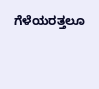ಗೆಳೆಯರತ್ತಲೂ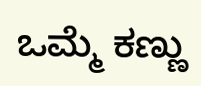ಒಮ್ಮೆ ಕಣ್ಣು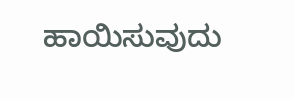ಹಾಯಿಸುವುದು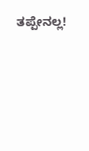ತಪ್ಪೇನಲ್ಲ!